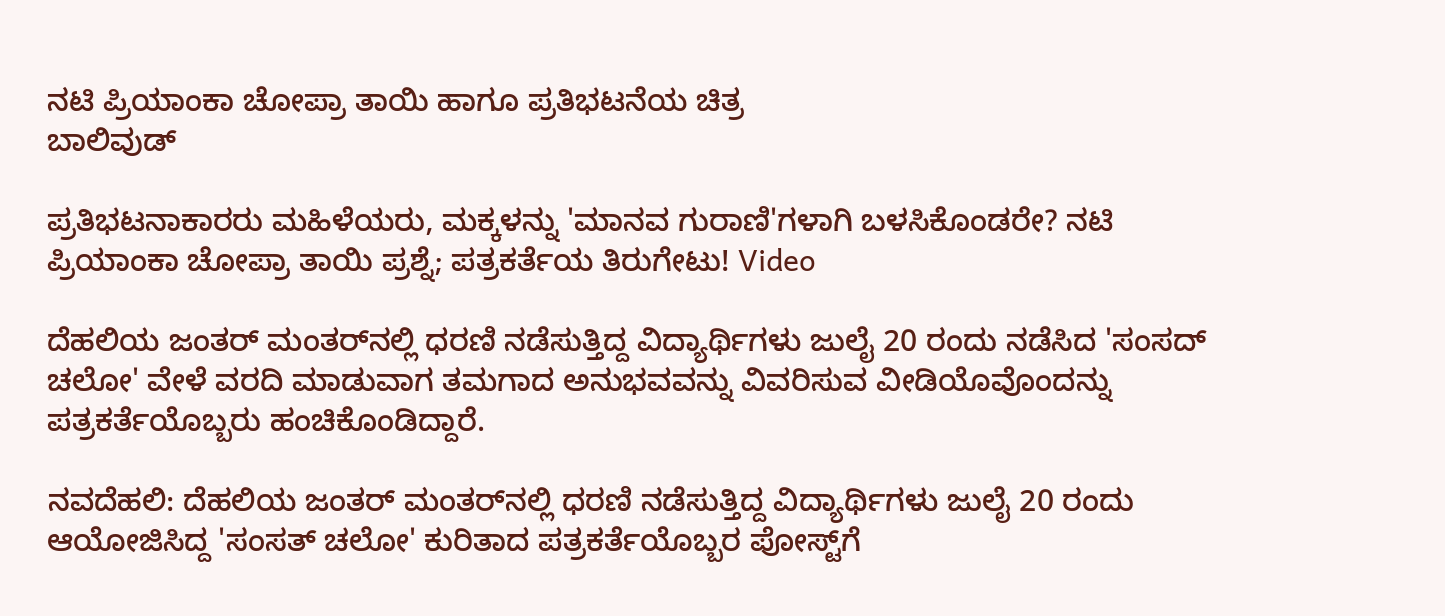ನಟಿ ಪ್ರಿಯಾಂಕಾ ಚೋಪ್ರಾ ತಾಯಿ ಹಾಗೂ ಪ್ರತಿಭಟನೆಯ ಚಿತ್ರ
ಬಾಲಿವುಡ್

ಪ್ರತಿಭಟನಾಕಾರರು ಮಹಿಳೆಯರು, ಮಕ್ಕಳನ್ನು 'ಮಾನವ ಗುರಾಣಿ'ಗಳಾಗಿ ಬಳಸಿಕೊಂಡರೇ? ನಟಿ ಪ್ರಿಯಾಂಕಾ ಚೋಪ್ರಾ ತಾಯಿ ಪ್ರಶ್ನೆ; ಪತ್ರಕರ್ತೆಯ ತಿರುಗೇಟು! Video

ದೆಹಲಿಯ ಜಂತರ್ ಮಂತರ್‌ನಲ್ಲಿ ಧರಣಿ ನಡೆಸುತ್ತಿದ್ದ ವಿದ್ಯಾರ್ಥಿಗಳು ಜುಲೈ 20 ರಂದು ನಡೆಸಿದ 'ಸಂಸದ್ ಚಲೋ' ವೇಳೆ ವರದಿ ಮಾಡುವಾಗ ತಮಗಾದ ಅನುಭವವನ್ನು ವಿವರಿಸುವ ವೀಡಿಯೊವೊಂದನ್ನು ಪತ್ರಕರ್ತೆಯೊಬ್ಬರು ಹಂಚಿಕೊಂಡಿದ್ದಾರೆ.

ನವದೆಹಲಿ: ದೆಹಲಿಯ ಜಂತರ್ ಮಂತರ್‌ನಲ್ಲಿ ಧರಣಿ ನಡೆಸುತ್ತಿದ್ದ ವಿದ್ಯಾರ್ಥಿಗಳು ಜುಲೈ 20 ರಂದು ಆಯೋಜಿಸಿದ್ದ 'ಸಂಸತ್ ಚಲೋ' ಕುರಿತಾದ ಪತ್ರಕರ್ತೆಯೊಬ್ಬರ ಪೋಸ್ಟ್‌ಗೆ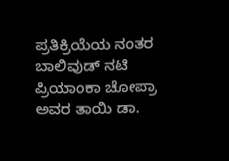ಪ್ರತಿಕ್ರಿಯೆಯ ನಂತರ ಬಾಲಿವುಡ್ ನಟಿ ಪ್ರಿಯಾಂಕಾ ಚೋಪ್ರಾ ಅವರ ತಾಯಿ ಡಾ.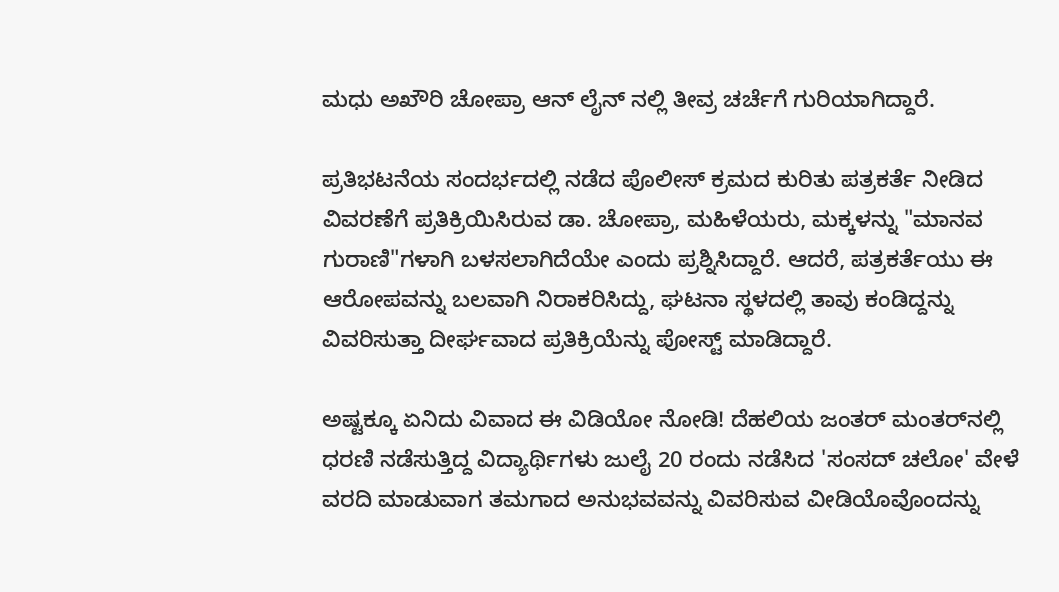ಮಧು ಅಖೌರಿ ಚೋಪ್ರಾ ಆನ್ ಲೈನ್ ನಲ್ಲಿ ತೀವ್ರ ಚರ್ಚೆಗೆ ಗುರಿಯಾಗಿದ್ದಾರೆ.

ಪ್ರತಿಭಟನೆಯ ಸಂದರ್ಭದಲ್ಲಿ ನಡೆದ ಪೊಲೀಸ್ ಕ್ರಮದ ಕುರಿತು ಪತ್ರಕರ್ತೆ ನೀಡಿದ ವಿವರಣೆಗೆ ಪ್ರತಿಕ್ರಿಯಿಸಿರುವ ಡಾ. ಚೋಪ್ರಾ, ಮಹಿಳೆಯರು, ಮಕ್ಕಳನ್ನು "ಮಾನವ ಗುರಾಣಿ"ಗಳಾಗಿ ಬಳಸಲಾಗಿದೆಯೇ ಎಂದು ಪ್ರಶ್ನಿಸಿದ್ದಾರೆ. ಆದರೆ, ಪತ್ರಕರ್ತೆಯು ಈ ಆರೋಪವನ್ನು ಬಲವಾಗಿ ನಿರಾಕರಿಸಿದ್ದು, ಘಟನಾ ಸ್ಥಳದಲ್ಲಿ ತಾವು ಕಂಡಿದ್ದನ್ನು ವಿವರಿಸುತ್ತಾ ದೀರ್ಘವಾದ ಪ್ರತಿಕ್ರಿಯೆನ್ನು ಪೋಸ್ಟ್ ಮಾಡಿದ್ದಾರೆ.

ಅಷ್ಟಕ್ಕೂ ಏನಿದು ವಿವಾದ ಈ ವಿಡಿಯೋ ನೋಡಿ! ದೆಹಲಿಯ ಜಂತರ್ ಮಂತರ್‌ನಲ್ಲಿ ಧರಣಿ ನಡೆಸುತ್ತಿದ್ದ ವಿದ್ಯಾರ್ಥಿಗಳು ಜುಲೈ 20 ರಂದು ನಡೆಸಿದ 'ಸಂಸದ್ ಚಲೋ' ವೇಳೆ ವರದಿ ಮಾಡುವಾಗ ತಮಗಾದ ಅನುಭವವನ್ನು ವಿವರಿಸುವ ವೀಡಿಯೊವೊಂದನ್ನು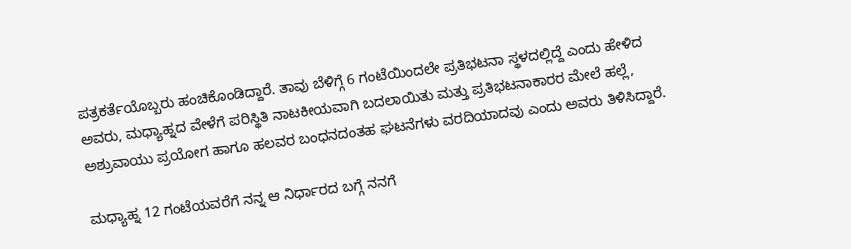ಪತ್ರಕರ್ತೆಯೊಬ್ಬರು ಹಂಚಿಕೊಂಡಿದ್ದಾರೆ. ತಾವು ಬೆಳಿಗ್ಗೆ 6 ಗಂಟೆಯಿಂದಲೇ ಪ್ರತಿಭಟನಾ ಸ್ಥಳದಲ್ಲಿದ್ದೆ ಎಂದು ಹೇಳಿದ ಅವರು, ಮಧ್ಯಾಹ್ನದ ವೇಳೆಗೆ ಪರಿಸ್ಥಿತಿ ನಾಟಕೀಯವಾಗಿ ಬದಲಾಯಿತು ಮತ್ತು ಪ್ರತಿಭಟನಾಕಾರರ ಮೇಲೆ ಹಲ್ಲೆ, ಅಶ್ರುವಾಯು ಪ್ರಯೋಗ ಹಾಗೂ ಹಲವರ ಬಂಧನದಂತಹ ಘಟನೆಗಳು ವರದಿಯಾದವು ಎಂದು ಅವರು ತಿಳಿಸಿದ್ದಾರೆ.

ಮಧ್ಯಾಹ್ನ 12 ಗಂಟೆಯವರೆಗೆ ನನ್ನ ಆ ನಿರ್ಧಾರದ ಬಗ್ಗೆ ನನಗೆ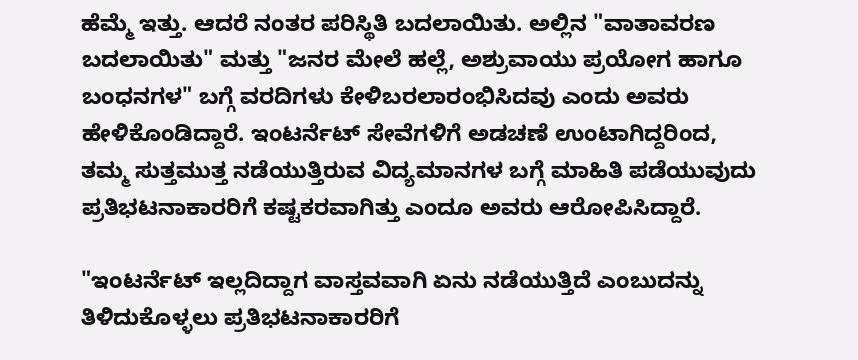ಹೆಮ್ಮೆ ಇತ್ತು. ಆದರೆ ನಂತರ ಪರಿಸ್ಥಿತಿ ಬದಲಾಯಿತು. ಅಲ್ಲಿನ "ವಾತಾವರಣ ಬದಲಾಯಿತು" ಮತ್ತು "ಜನರ ಮೇಲೆ ಹಲ್ಲೆ, ಅಶ್ರುವಾಯು ಪ್ರಯೋಗ ಹಾಗೂ ಬಂಧನಗಳ" ಬಗ್ಗೆ ವರದಿಗಳು ಕೇಳಿಬರಲಾರಂಭಿಸಿದವು ಎಂದು ಅವರು ಹೇಳಿಕೊಂಡಿದ್ದಾರೆ. ಇಂಟರ್ನೆಟ್ ಸೇವೆಗಳಿಗೆ ಅಡಚಣೆ ಉಂಟಾಗಿದ್ದರಿಂದ, ತಮ್ಮ ಸುತ್ತಮುತ್ತ ನಡೆಯುತ್ತಿರುವ ವಿದ್ಯಮಾನಗಳ ಬಗ್ಗೆ ಮಾಹಿತಿ ಪಡೆಯುವುದು ಪ್ರತಿಭಟನಾಕಾರರಿಗೆ ಕಷ್ಟಕರವಾಗಿತ್ತು ಎಂದೂ ಅವರು ಆರೋಪಿಸಿದ್ದಾರೆ.

"ಇಂಟರ್ನೆಟ್ ಇಲ್ಲದಿದ್ದಾಗ ವಾಸ್ತವವಾಗಿ ಏನು ನಡೆಯುತ್ತಿದೆ ಎಂಬುದನ್ನು ತಿಳಿದುಕೊಳ್ಳಲು ಪ್ರತಿಭಟನಾಕಾರರಿಗೆ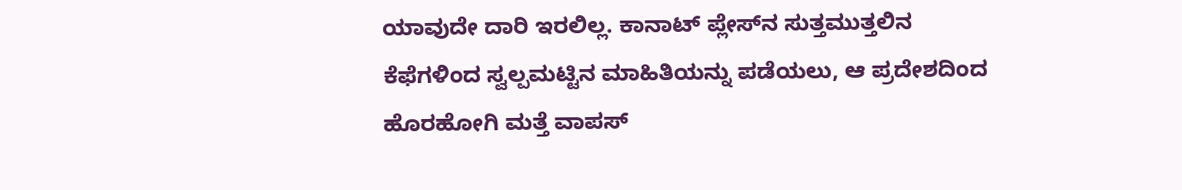ಯಾವುದೇ ದಾರಿ ಇರಲಿಲ್ಲ. ಕಾನಾಟ್ ಪ್ಲೇಸ್‌ನ ಸುತ್ತಮುತ್ತಲಿನ ಕೆಫೆಗಳಿಂದ ಸ್ವಲ್ಪಮಟ್ಟಿನ ಮಾಹಿತಿಯನ್ನು ಪಡೆಯಲು, ಆ ಪ್ರದೇಶದಿಂದ ಹೊರಹೋಗಿ ಮತ್ತೆ ವಾಪಸ್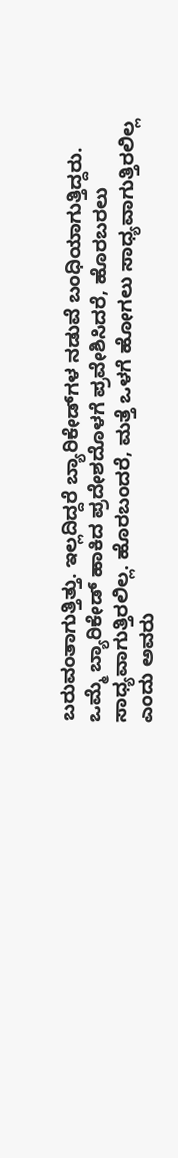ಬರುವಂತಾಗುತ್ತಿತ್ತು. ಇಲ್ಲದಿದ್ದರೆ ಬ್ಯಾರಿಕೇಡ್‌ಗಳ ನಡುವೆ ಬಂಧಿಯಾಗುತ್ತಿದ್ದರು. ಒಮ್ಮೆ ಬ್ಯಾರಿಕೇಡ್ ಹಾಕಿದ ಪ್ರದೇಶದೊಳಗೆ ಪ್ರವೇಶಿಸಿದರೆ, ಹೊರಬರಲು ಸಾಧ್ಯವಾಗುತ್ತಿರಲಿಲ್ಲ. ಹೊರಬಂದರೆ, ಮತ್ತೆ ಒಳಗೆ ಹೋಗಲು ಸಾಧ್ಯವಾಗುತ್ತಿರಲಿಲ್ಲ ಎಂದು ಅವರು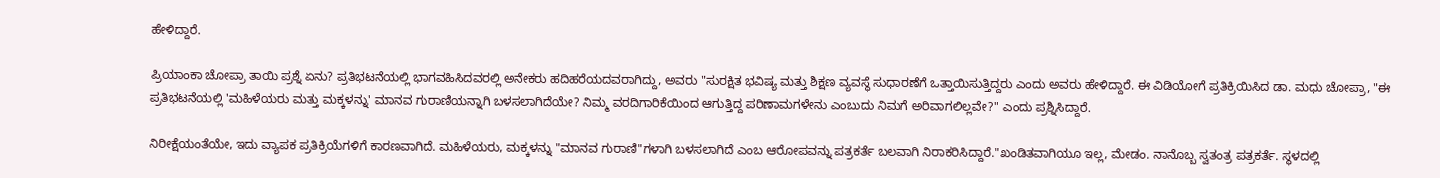ಹೇಳಿದ್ದಾರೆ.

ಪ್ರಿಯಾಂಕಾ ಚೋಪ್ರಾ ತಾಯಿ ಪ್ರಶ್ನೆ ಏನು? ಪ್ರತಿಭಟನೆಯಲ್ಲಿ ಭಾಗವಹಿಸಿದವರಲ್ಲಿ ಅನೇಕರು ಹದಿಹರೆಯದವರಾಗಿದ್ದು, ಅವರು "ಸುರಕ್ಷಿತ ಭವಿಷ್ಯ ಮತ್ತು ಶಿಕ್ಷಣ ವ್ಯವಸ್ಥೆ ಸುಧಾರಣೆಗೆ ಒತ್ತಾಯಿಸುತ್ತಿದ್ದರು ಎಂದು ಅವರು ಹೇಳಿದ್ದಾರೆ. ಈ ವಿಡಿಯೋಗೆ ಪ್ರತಿಕ್ರಿಯಿಸಿದ ಡಾ. ಮಧು ಚೋಪ್ರಾ, "ಈ ಪ್ರತಿಭಟನೆಯಲ್ಲಿ 'ಮಹಿಳೆಯರು ಮತ್ತು ಮಕ್ಕಳನ್ನು' ಮಾನವ ಗುರಾಣಿಯನ್ನಾಗಿ ಬಳಸಲಾಗಿದೆಯೇ? ನಿಮ್ಮ ವರದಿಗಾರಿಕೆಯಿಂದ ಆಗುತ್ತಿದ್ದ ಪರಿಣಾಮಗಳೇನು ಎಂಬುದು ನಿಮಗೆ ಅರಿವಾಗಲಿಲ್ಲವೇ?" ಎಂದು ಪ್ರಶ್ನಿಸಿದ್ದಾರೆ.

ನಿರೀಕ್ಷೆಯಂತೆಯೇ, ಇದು ವ್ಯಾಪಕ ಪ್ರತಿಕ್ರಿಯೆಗಳಿಗೆ ಕಾರಣವಾಗಿದೆ. ಮಹಿಳೆಯರು, ಮಕ್ಕಳನ್ನು "ಮಾನವ ಗುರಾಣಿ"ಗಳಾಗಿ ಬಳಸಲಾಗಿದೆ ಎಂಬ ಆರೋಪವನ್ನು ಪತ್ರಕರ್ತೆ ಬಲವಾಗಿ ನಿರಾಕರಿಸಿದ್ದಾರೆ."ಖಂಡಿತವಾಗಿಯೂ ಇಲ್ಲ, ಮೇಡಂ. ನಾನೊಬ್ಬ ಸ್ವತಂತ್ರ ಪತ್ರಕರ್ತೆ. ಸ್ಥಳದಲ್ಲಿ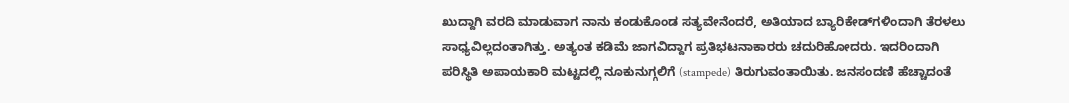ಖುದ್ದಾಗಿ ವರದಿ ಮಾಡುವಾಗ ನಾನು ಕಂಡುಕೊಂಡ ಸತ್ಯವೇನೆಂದರೆ, ಅತಿಯಾದ ಬ್ಯಾರಿಕೇಡ್‌ಗಳಿಂದಾಗಿ ತೆರಳಲು ಸಾಧ್ಯವಿಲ್ಲದಂತಾಗಿತ್ತು. ಅತ್ಯಂತ ಕಡಿಮೆ ಜಾಗವಿದ್ದಾಗ ಪ್ರತಿಭಟನಾಕಾರರು ಚದುರಿಹೋದರು. ಇದರಿಂದಾಗಿ ಪರಿಸ್ಥಿತಿ ಅಪಾಯಕಾರಿ ಮಟ್ಟದಲ್ಲಿ ನೂಕುನುಗ್ಗಲಿಗೆ (stampede) ತಿರುಗುವಂತಾಯಿತು. ಜನಸಂದಣಿ ಹೆಚ್ಚಾದಂತೆ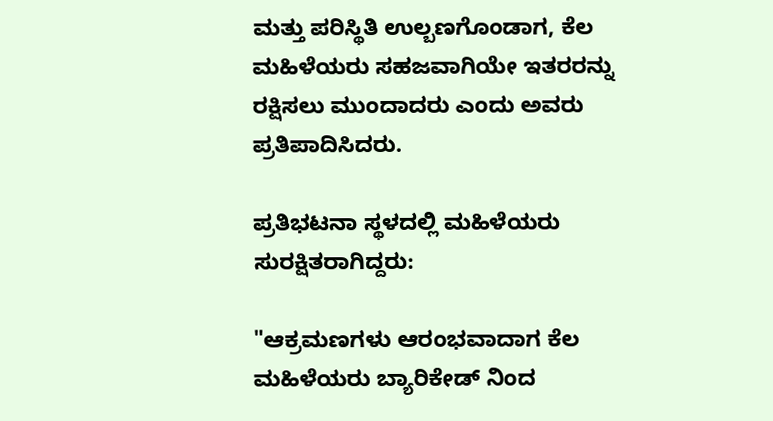ಮತ್ತು ಪರಿಸ್ಥಿತಿ ಉಲ್ಬಣಗೊಂಡಾಗ, ಕೆಲ ಮಹಿಳೆಯರು ಸಹಜವಾಗಿಯೇ ಇತರರನ್ನು ರಕ್ಷಿಸಲು ಮುಂದಾದರು ಎಂದು ಅವರು ಪ್ರತಿಪಾದಿಸಿದರು.

ಪ್ರತಿಭಟನಾ ಸ್ಥಳದಲ್ಲಿ ಮಹಿಳೆಯರು ಸುರಕ್ಷಿತರಾಗಿದ್ದರು:

"ಆಕ್ರಮಣಗಳು ಆರಂಭವಾದಾಗ ಕೆಲ ಮಹಿಳೆಯರು ಬ್ಯಾರಿಕೇಡ್ ನಿಂದ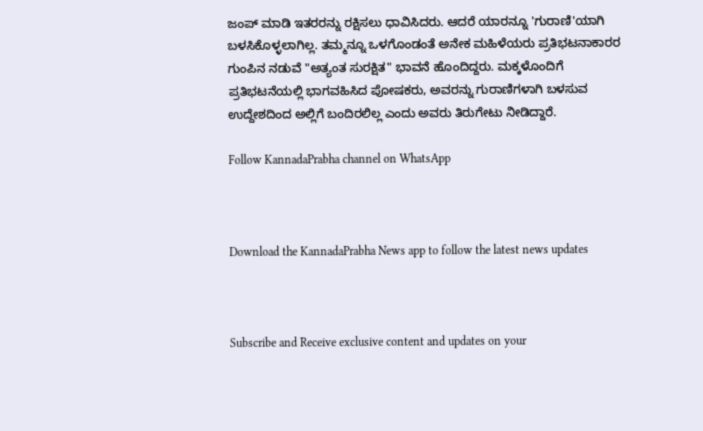ಜಂಪ್ ಮಾಡಿ ಇತರರನ್ನು ರಕ್ಷಿಸಲು ಧಾವಿಸಿದರು. ಆದರೆ ಯಾರನ್ನೂ 'ಗುರಾಣಿ'ಯಾಗಿ ಬಳಸಿಕೊಳ್ಳಲಾಗಿಲ್ಲ. ತಮ್ಮನ್ನೂ ಒಳಗೊಂಡಂತೆ ಅನೇಕ ಮಹಿಳೆಯರು ಪ್ರತಿಭಟನಾಕಾರರ ಗುಂಪಿನ ನಡುವೆ "ಅತ್ಯಂತ ಸುರಕ್ಷಿತ" ಭಾವನೆ ಹೊಂದಿದ್ದರು. ಮಕ್ಕಳೊಂದಿಗೆ ಪ್ರತಿಭಟನೆಯಲ್ಲಿ ಭಾಗವಹಿಸಿದ ಪೋಷಕರು, ಅವರನ್ನು ಗುರಾಣಿಗಳಾಗಿ ಬಳಸುವ ಉದ್ದೇಶದಿಂದ ಅಲ್ಲಿಗೆ ಬಂದಿರಲಿಲ್ಲ ಎಂದು ಅವರು ತಿರುಗೇಟು ನೀಡಿದ್ದಾರೆ.

Follow KannadaPrabha channel on WhatsApp



Download the KannadaPrabha News app to follow the latest news updates



Subscribe and Receive exclusive content and updates on your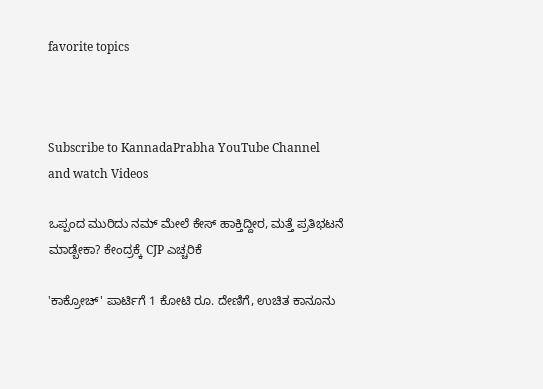favorite topics



Subscribe to KannadaPrabha YouTube Channel and watch Videos

ಒಪ್ಪಂದ ಮುರಿದು ನಮ್ ಮೇಲೆ ಕೇಸ್ ಹಾಕ್ತಿದ್ದೀರ, ಮತ್ತೆ ಪ್ರತಿಭಟನೆ ಮಾಡ್ಬೇಕಾ? ಕೇಂದ್ರಕ್ಕೆ CJP ಎಚ್ಚರಿಕೆ

'ಕಾಕ್ರೋಚ್' ಪಾರ್ಟಿಗೆ 1 ಕೋಟಿ ರೂ. ದೇಣಿಗೆ, ಉಚಿತ ಕಾನೂನು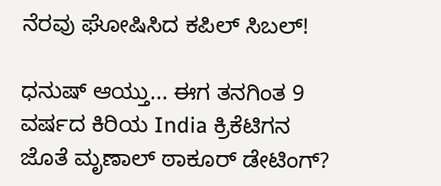ನೆರವು ಘೋಷಿಸಿದ ಕಪಿಲ್‌ ಸಿಬಲ್!

ಧನುಷ್ ಆಯ್ತು... ಈಗ ತನಗಿಂತ 9 ವರ್ಷದ ಕಿರಿಯ India ಕ್ರಿಕೆಟಿಗನ ಜೊತೆ ಮೃಣಾಲ್ ಠಾಕೂರ್ ಡೇಟಿಂಗ್?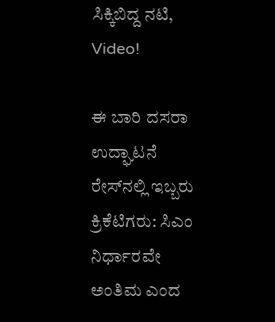ಸಿಕ್ಕಿಬಿದ್ದ ನಟಿ, Video!

ಈ ಬಾರಿ ದಸರಾ ಉದ್ಘಾಟನೆ ರೇಸ್‌ನಲ್ಲಿ ಇಬ್ಬರು ಕ್ರಿಕೆಟಿಗರು: ಸಿಎಂ ನಿರ್ಧಾರವೇ ಅಂತಿಮ ಎಂದ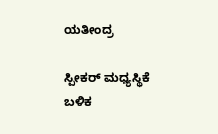ಯತೀಂದ್ರ

ಸ್ಪೀಕರ್ ಮಧ್ಯಸ್ಥಿಕೆ ಬಳಿಕ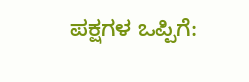ಪಕ್ಷಗಳ ಒಪ್ಪಿಗೆ: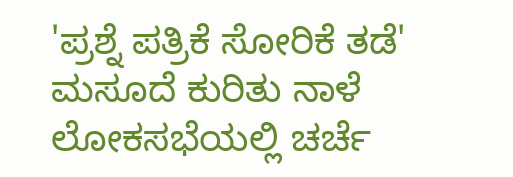'ಪ್ರಶ್ನೆ ಪತ್ರಿಕೆ ಸೋರಿಕೆ ತಡೆ' ಮಸೂದೆ ಕುರಿತು ನಾಳೆ ಲೋಕಸಭೆಯಲ್ಲಿ ಚರ್ಚೆ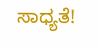ಸಾಧ್ಯತೆ!